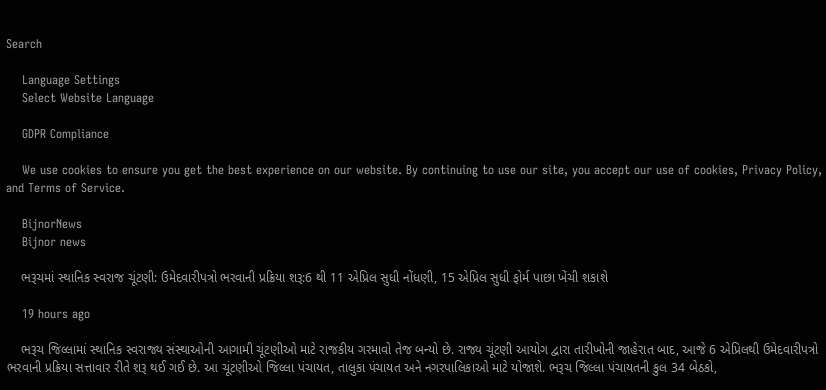Search

    Language Settings
    Select Website Language

    GDPR Compliance

    We use cookies to ensure you get the best experience on our website. By continuing to use our site, you accept our use of cookies, Privacy Policy, and Terms of Service.

    BijnorNews
    Bijnor news

    ભરૂચમાં સ્થાનિક સ્વરાજ ચૂંટણી: ઉમેદવારીપત્રો ભરવાની પ્રક્રિયા શરૂ:6 થી 11 એપ્રિલ સુધી નોંધણી, 15 એપ્રિલ સુધી ફોર્મ પાછા ખેંચી શકાશે

    19 hours ago

    ભરૂચ જિલ્લામાં સ્થાનિક સ્વરાજ્ય સંસ્થાઓની આગામી ચૂંટણીઓ માટે રાજકીય ગરમાવો તેજ બન્યો છે. રાજ્ય ચૂંટણી આયોગ દ્વારા તારીખોની જાહેરાત બાદ, આજે 6 એપ્રિલથી ઉમેદવારીપત્રો ભરવાની પ્રક્રિયા સત્તાવાર રીતે શરૂ થઈ ગઈ છે. આ ચૂંટણીઓ જિલ્લા પંચાયત, તાલુકા પંચાયત અને નગરપાલિકાઓ માટે યોજાશે. ભરૂચ જિલ્લા પંચાયતની કુલ 34 બેઠકો,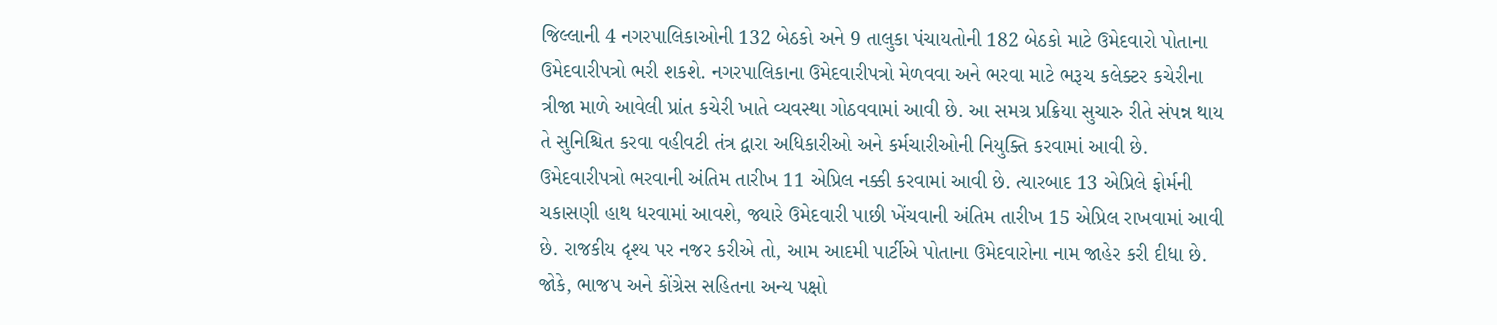જિલ્લાની 4 નગરપાલિકાઓની 132 બેઠકો અને 9 તાલુકા પંચાયતોની 182 બેઠકો માટે ઉમેદવારો પોતાના ઉમેદવારીપત્રો ભરી શકશે. નગરપાલિકાના ઉમેદવારીપત્રો મેળવવા અને ભરવા માટે ભરૂચ કલેક્ટર કચેરીના ત્રીજા માળે આવેલી પ્રાંત કચેરી ખાતે વ્યવસ્થા ગોઠવવામાં આવી છે. આ સમગ્ર પ્રક્રિયા સુચારુ રીતે સંપન્ન થાય તે સુનિશ્ચિત કરવા વહીવટી તંત્ર દ્વારા અધિકારીઓ અને કર્મચારીઓની નિયુક્તિ કરવામાં આવી છે. ઉમેદવારીપત્રો ભરવાની અંતિમ તારીખ 11 એપ્રિલ નક્કી કરવામાં આવી છે. ત્યારબાદ 13 એપ્રિલે ફોર્મની ચકાસણી હાથ ધરવામાં આવશે, જ્યારે ઉમેદવારી પાછી ખેંચવાની અંતિમ તારીખ 15 એપ્રિલ રાખવામાં આવી છે. રાજકીય દૃશ્ય પર નજર કરીએ તો, આમ આદમી પાર્ટીએ પોતાના ઉમેદવારોના નામ જાહેર કરી દીધા છે. જોકે, ભાજપ અને કોંગ્રેસ સહિતના અન્ય પક્ષો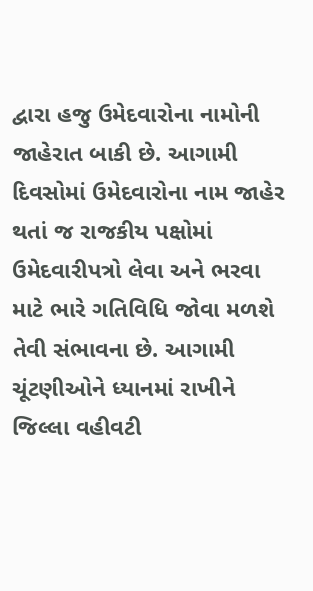દ્વારા હજુ ઉમેદવારોના નામોની જાહેરાત બાકી છે. આગામી દિવસોમાં ઉમેદવારોના નામ જાહેર થતાં જ રાજકીય પક્ષોમાં ઉમેદવારીપત્રો લેવા અને ભરવા માટે ભારે ગતિવિધિ જોવા મળશે તેવી સંભાવના છે. આગામી ચૂંટણીઓને ધ્યાનમાં રાખીને જિલ્લા વહીવટી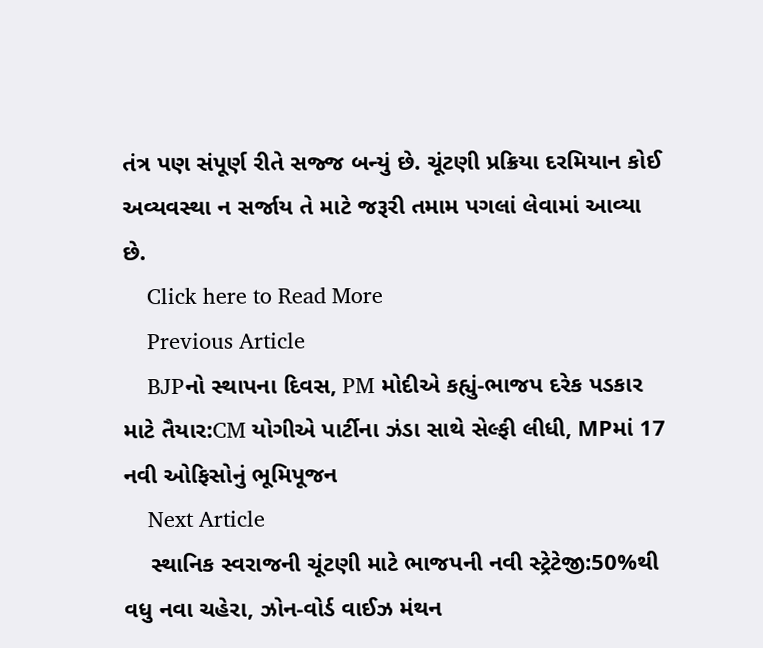તંત્ર પણ સંપૂર્ણ રીતે સજ્જ બન્યું છે. ચૂંટણી પ્રક્રિયા દરમિયાન કોઈ અવ્યવસ્થા ન સર્જાય તે માટે જરૂરી તમામ પગલાં લેવામાં આવ્યા છે.
    Click here to Read More
    Previous Article
    BJPનો સ્થાપના દિવસ, PM મોદીએ કહ્યું-ભાજપ દરેક પડકાર માટે તૈયાર:CM યોગીએ પાર્ટીના ઝંડા સાથે સેલ્ફી લીધી, MPમાં 17 નવી ઓફિસોનું ભૂમિપૂજન
    Next Article
    સ્થાનિક સ્વરાજની ચૂંટણી માટે ભાજપની નવી સ્ટ્રેટેજી:50%થી વધુ નવા ચહેરા, ઝોન-વોર્ડ વાઈઝ મંથન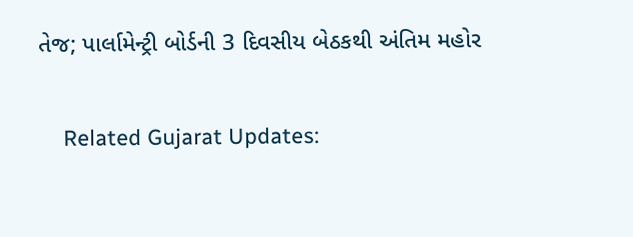તેજ; પાર્લામેન્ટ્રી બોર્ડની 3 દિવસીય બેઠકથી અંતિમ મહોર

    Related Gujarat Updates: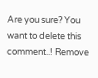Are you sure? You want to delete this comment..! Remove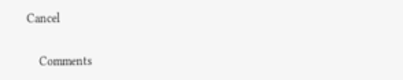Cancel

    Comments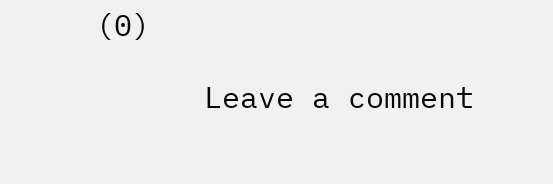(0)

      Leave a comment